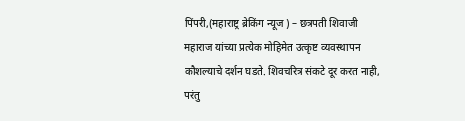पिंपरी,(महाराष्ट्र ब्रेकिंग न्यूज ) – छत्रपती शिवाजी महाराज यांच्या प्रत्येक मोहिमेत उत्कृष्ट व्यवस्थापन कौशल्याचे दर्शन घडते. शिवचरित्र संकटे दूर करत नाही, परंतु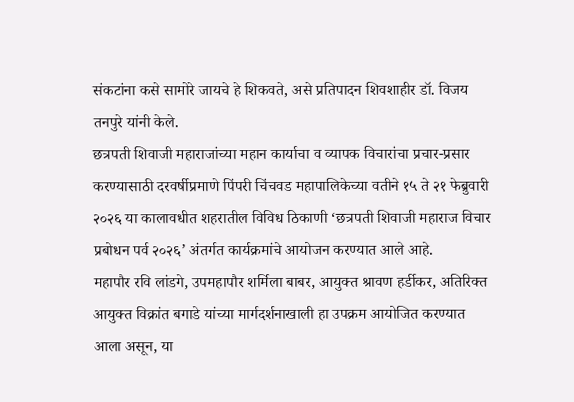संकटांना कसे सामोरे जायचे हे शिकवते, असे प्रतिपादन शिवशाहीर डॉ. विजय तनपुरे यांनी केले.
छत्रपती शिवाजी महाराजांच्या महान कार्याचा व व्यापक विचारांचा प्रचार-प्रसार करण्यासाठी दरवर्षीप्रमाणे पिंपरी चिंचवड महापालिकेच्या वतीने १५ ते २१ फेब्रुवारी २०२६ या कालावधीत शहरातील विविध ठिकाणी ‘छत्रपती शिवाजी महाराज विचार प्रबोधन पर्व २०२६’ अंतर्गत कार्यक्रमांचे आयोजन करण्यात आले आहे.
महापौर रवि लांडगे, उपमहापौर शर्मिला बाबर, आयुक्त श्रावण हर्डीकर, अतिरिक्त आयुक्त विक्रांत बगाडे यांच्या मार्गदर्शनाखाली हा उपक्रम आयोजित करण्यात आला असून, या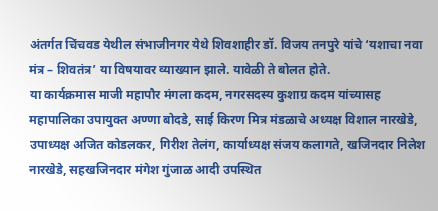अंतर्गत चिंचवड येथील संभाजीनगर येथे शिवशाहीर डॉ. विजय तनपुरे यांचे ‘यशाचा नवा मंत्र – शिवतंत्र’ या विषयावर व्याख्यान झाले. यावेळी ते बोलत होते.
या कार्यक्रमास माजी महापौर मंगला कदम, नगरसदस्य कुशाग्र कदम यांच्यासह महापालिका उपायुक्त अण्णा बोदडे, साई किरण मित्र मंडळाचे अध्यक्ष विशाल नारखेडे, उपाध्यक्ष अजित कोडलकर, गिरीश तेलंग, कार्याध्यक्ष संजय कलागते, खजिनदार निलेश नारखेडे, सहखजिनदार मंगेश गुंजाळ आदी उपस्थित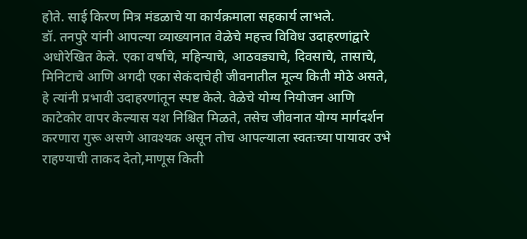होते. साई किरण मित्र मंडळाचे या कार्यक्रमाला सहकार्य लाभले.
डॉ. तनपुरे यांनी आपल्या व्याख्यानात वेळेचे महत्त्व विविध उदाहरणांद्वारे अधोरेखित केले. एका वर्षाचे, महिन्याचे, आठवड्याचे, दिवसाचे, तासाचे, मिनिटाचे आणि अगदी एका सेकंदाचेही जीवनातील मूल्य किती मोठे असते, हे त्यांनी प्रभावी उदाहरणांतून स्पष्ट केले. वेळेचे योग्य नियोजन आणि काटेकोर वापर केल्यास यश निश्चित मिळते, तसेच जीवनात योग्य मार्गदर्शन करणारा गुरू असणे आवश्यक असून तोच आपल्याला स्वतःच्या पायावर उभे राहण्याची ताकद देतो,माणूस किती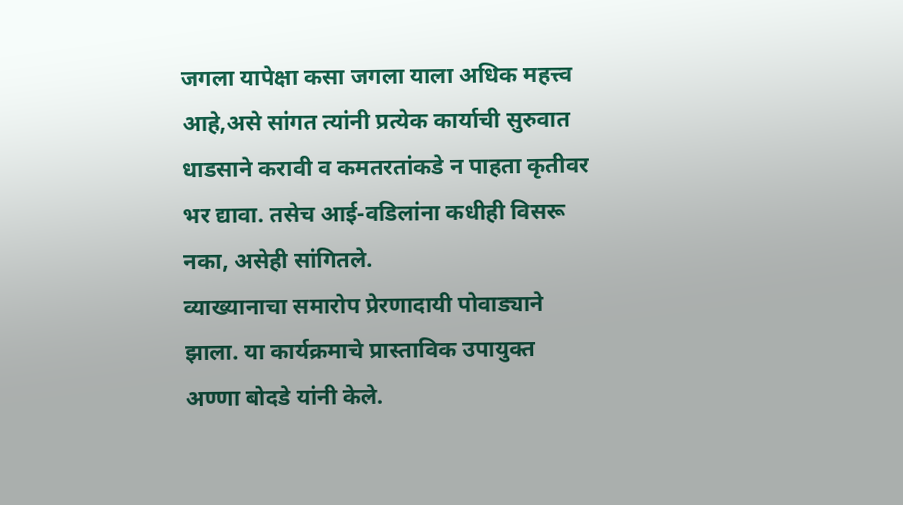जगला यापेक्षा कसा जगला याला अधिक महत्त्व आहे,असे सांगत त्यांनी प्रत्येक कार्याची सुरुवात धाडसाने करावी व कमतरतांकडे न पाहता कृतीवर भर द्यावा. तसेच आई-वडिलांना कधीही विसरू नका, असेही सांगितले.
व्याख्यानाचा समारोप प्रेरणादायी पोवाड्याने झाला. या कार्यक्रमाचे प्रास्ताविक उपायुक्त अण्णा बोदडे यांनी केले.